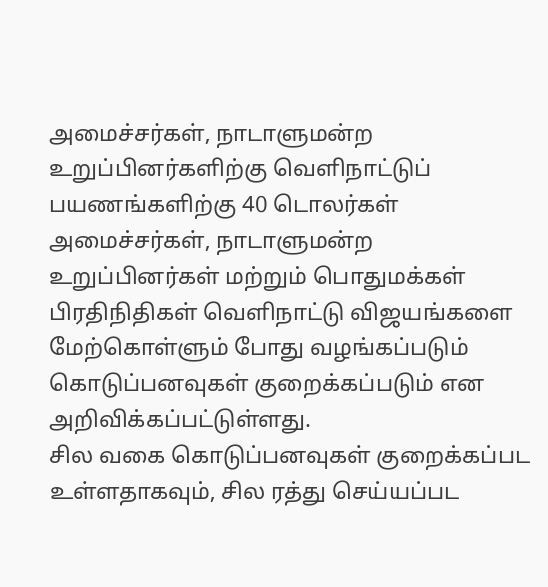அமைச்சர்கள், நாடாளுமன்ற உறுப்பினர்களிற்கு வெளிநாட்டுப் பயணங்களிற்கு 40 டொலர்கள்
அமைச்சர்கள், நாடாளுமன்ற உறுப்பினர்கள் மற்றும் பொதுமக்கள் பிரதிநிதிகள் வெளிநாட்டு விஜயங்களை மேற்கொள்ளும் போது வழங்கப்படும் கொடுப்பனவுகள் குறைக்கப்படும் என அறிவிக்கப்பட்டுள்ளது.
சில வகை கொடுப்பனவுகள் குறைக்கப்பட உள்ளதாகவும், சில ரத்து செய்யப்பட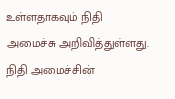உள்ளதாகவும் நிதி அமைச்சு அறிவித்துள்ளது.
நிதி அமைச்சின்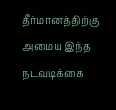தீர்மானத்திற்கு அமைய இந்த நடவடிக்கை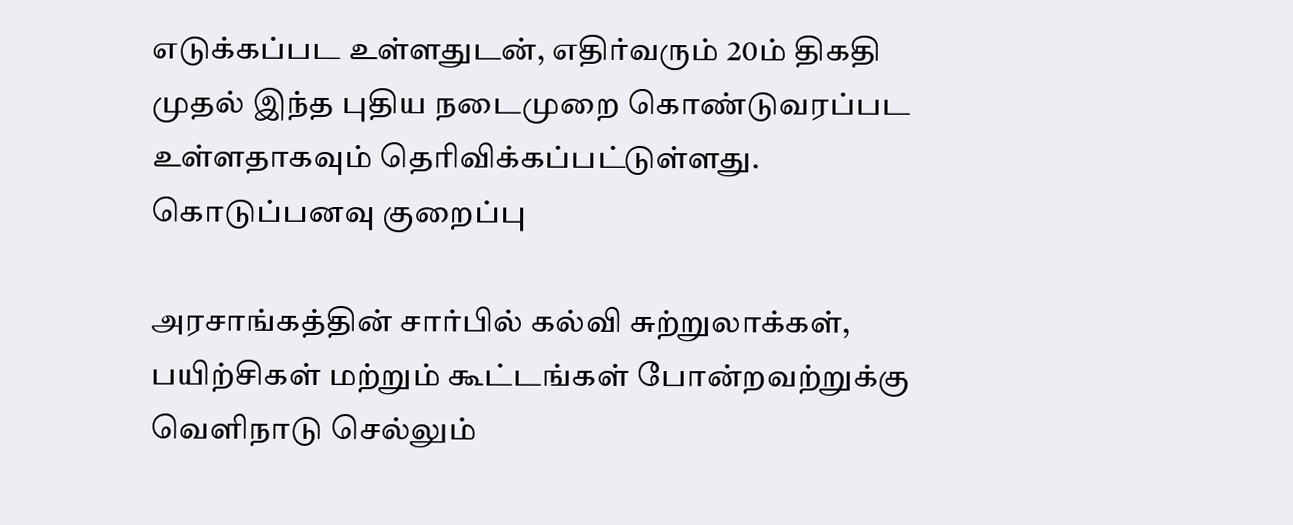எடுக்கப்பட உள்ளதுடன், எதிர்வரும் 20ம் திகதி முதல் இந்த புதிய நடைமுறை கொண்டுவரப்பட உள்ளதாகவும் தெரிவிக்கப்பட்டுள்ளது.
கொடுப்பனவு குறைப்பு

அரசாங்கத்தின் சார்பில் கல்வி சுற்றுலாக்கள், பயிற்சிகள் மற்றும் கூட்டங்கள் போன்றவற்றுக்கு வெளிநாடு செல்லும்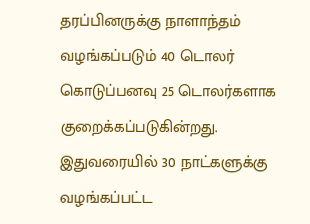தரப்பினருக்கு நாளாந்தம் வழங்கப்படும் 40 டொலர் கொடுப்பனவு 25 டொலர்களாக குறைக்கப்படுகின்றது.
இதுவரையில் 30 நாட்களுக்கு வழங்கப்பட்ட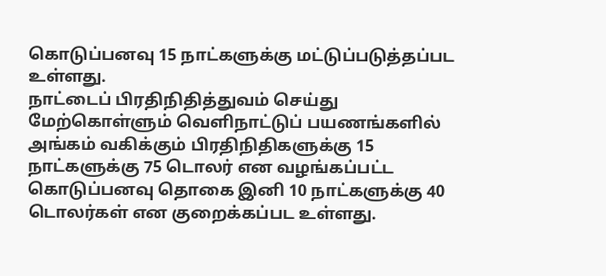கொடுப்பனவு 15 நாட்களுக்கு மட்டுப்படுத்தப்பட உள்ளது.
நாட்டைப் பிரதிநிதித்துவம் செய்து மேற்கொள்ளும் வெளிநாட்டுப் பயணங்களில் அங்கம் வகிக்கும் பிரதிநிதிகளுக்கு 15 நாட்களுக்கு 75 டொலர் என வழங்கப்பட்ட கொடுப்பனவு தொகை இனி 10 நாட்களுக்கு 40 டொலர்கள் என குறைக்கப்பட உள்ளது.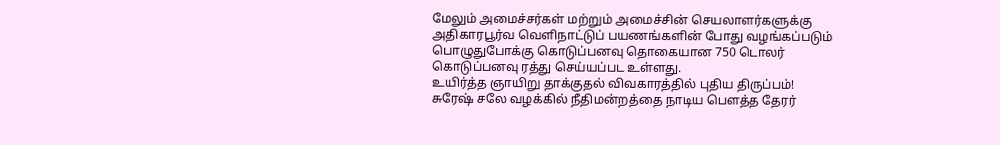மேலும் அமைச்சர்கள் மற்றும் அமைச்சின் செயலாளர்களுக்கு அதிகாரபூர்வ வெளிநாட்டுப் பயணங்களின் போது வழங்கப்படும் பொழுதுபோக்கு கொடுப்பனவு தொகையான 750 டொலர் கொடுப்பனவு ரத்து செய்யப்பட உள்ளது.
உயிர்த்த ஞாயிறு தாக்குதல் விவகாரத்தில் புதிய திருப்பம்! சுரேஷ் சலே வழக்கில் நீதிமன்றத்தை நாடிய பௌத்த தேரர்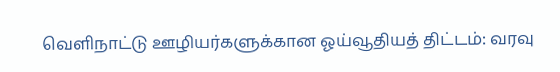வெளிநாட்டு ஊழியர்களுக்கான ஓய்வூதியத் திட்டம்: வரவு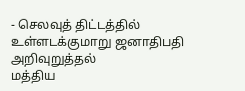- செலவுத் திட்டத்தில் உள்ளடக்குமாறு ஜனாதிபதி அறிவுறுத்தல்
மத்திய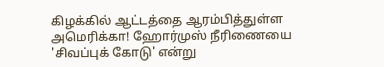கிழக்கில் ஆட்டத்தை ஆரம்பித்துள்ள அமெரிக்கா! ஹோர்முஸ் நீரிணையை 'சிவப்புக் கோடு' என்று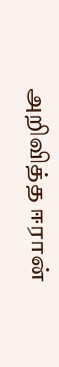அறிவித்த ஈரான்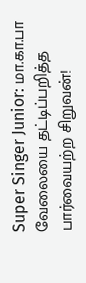Super Singer Junior: மா.கா.பா வேலையை தட்டிப்பறித்த பார்வையற்ற சிறுவன்!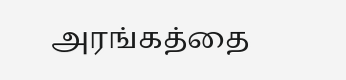அரங்கத்தை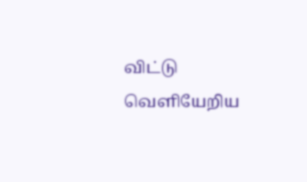விட்டு வெளியேறிய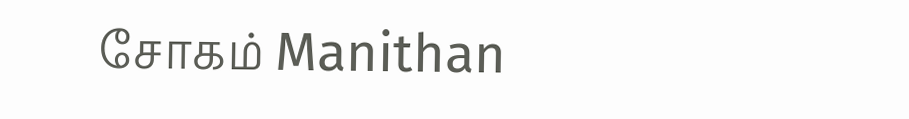சோகம் Manithan